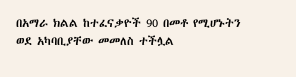በአማራ ክልል ከተፈናቃዮች 90 በመቶ የሚሆኑትን ወደ አካባቢያቸው መመለስ ተችሏል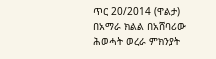ጥር 20/2014 (ዋልታ) በአማራ ክልል በአሸባሪው ሕወሓት ወረራ ምክንያት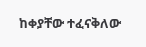ከቀያቸው ተፈናቅለው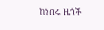ከነበሩ ዜጎች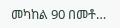መካከል 90 በመቶ…